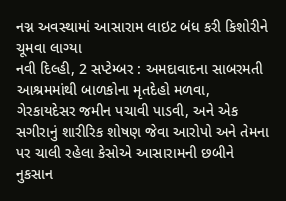નગ્ન અવસ્થામાં આસારામ લાઇટ બંધ કરી કિશોરીને ચૂમવા લાગ્યા
નવી દિલ્હી, 2 સપ્ટેમ્બર : અમદાવાદના સાબરમતી આશ્રમમાંથી બાળકોના મૃતદેહો મળવા, ગેરકાયદેસર જમીન પચાવી પાડવી, અને એક સગીરાનું શારીરિક શોષણ જેવા આરોપો અને તેમના પર ચાલી રહેલા કેસોએ આસારામની છબીને નુકસાન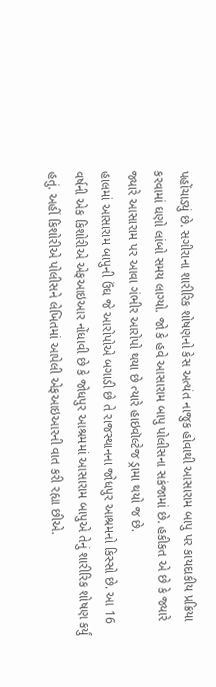પહોંચાડ્યું છે. સગીરાના શારીરિક શોષણનો કેસ અત્યંત નાજુક હોવાથી આસારામ બાપુ પર કાયદાકીય પ્રક્રિયા કરવામાં ઘણો લાંબો સમય લાગ્યો. જો કે હવે આસારામ બાપુ પોલીસના સકંજામાં છે. હકીકત એ છે કે જ્યારે જ્યારે આસારામ પર આવા ગંભીર આરોપો થયા છે ત્યારે હાઇવૉલ્ટેજ ડ્રામા થયો જ છે.
હાલમાં આસારામ બાપુની ઉંઘ જે આરોપોએ બગાડી છે તે રાજસ્થાનના જોધપુર આશ્રમનો કિસ્સો છે. આ 16 વર્ષની એક કિશોરીએ એફઆઇઆર નોંધાવી છે કે જોધપુર આશ્રમમાં આસારામ બાપુએ તેનું શારીરિક શોષણ કર્યું હતું. અહીં કિશોરીએ પોલીસને લેખિતમાં આપેલી એફઆઇઆરની વાત કરી રહ્યા છીએ.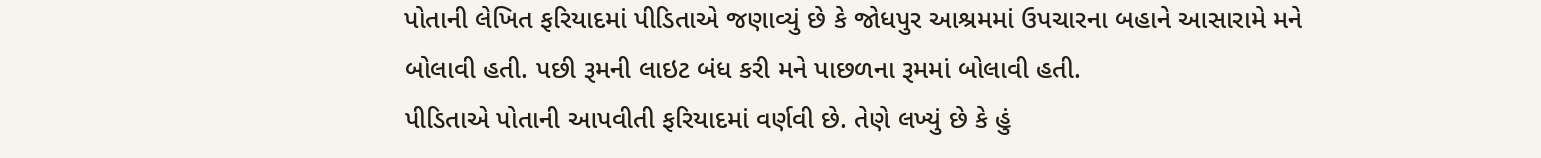પોતાની લેખિત ફરિયાદમાં પીડિતાએ જણાવ્યું છે કે જોધપુર આશ્રમમાં ઉપચારના બહાને આસારામે મને બોલાવી હતી. પછી રૂમની લાઇટ બંધ કરી મને પાછળના રૂમમાં બોલાવી હતી.
પીડિતાએ પોતાની આપવીતી ફરિયાદમાં વર્ણવી છે. તેણે લખ્યું છે કે હું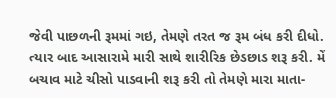જેવી પાછળની રૂમમાં ગઇ, તેમણે તરત જ રૂમ બંધ કરી દીધો. ત્યાર બાદ આસારામે મારી સાથે શારીરિક છેડછાડ શરૂ કરી. મેં બચાવ માટે ચીસો પાડવાની શરૂ કરી તો તેમણે મારા માતા-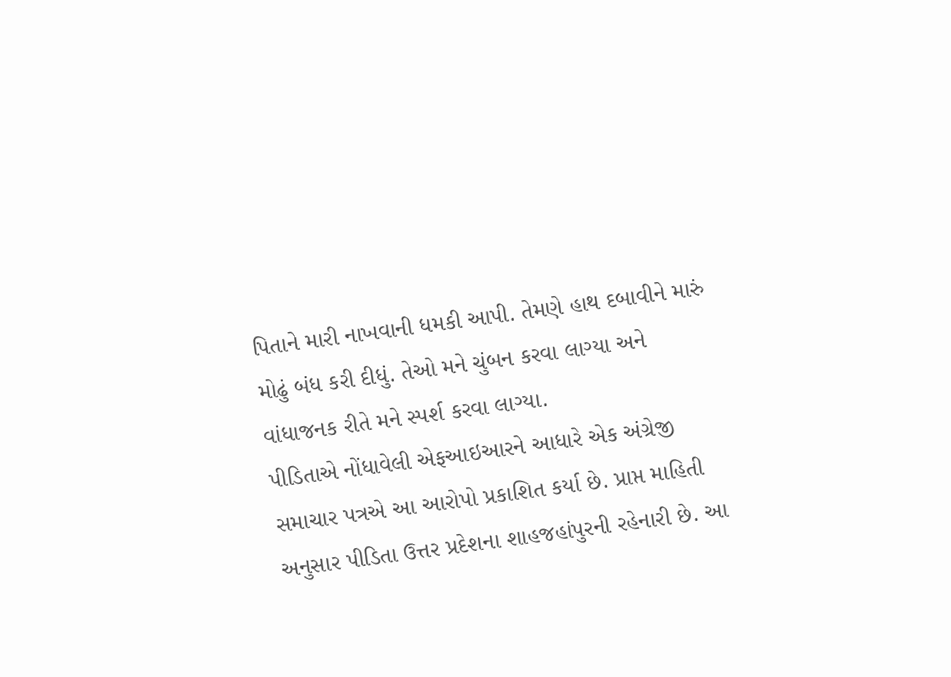પિતાને મારી નાખવાની ધમકી આપી. તેમણે હાથ દબાવીને મારું મોઢું બંધ કરી દીધું. તેઓ મને ચુંબન કરવા લાગ્યા અને વાંધાજનક રીતે મને સ્પર્શ કરવા લાગ્યા.
પીડિતાએ નોંધાવેલી એફઆઇઆરને આધારે એક અંગ્રેજી સમાચાર પત્રએ આ આરોપો પ્રકાશિત કર્યા છે. પ્રાપ્ત માહિતી અનુસાર પીડિતા ઉત્તર પ્રદેશના શાહજહાંપુરની રહેનારી છે. આ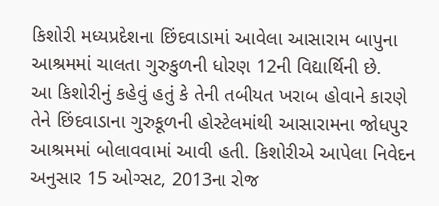કિશોરી મધ્યપ્રદેશના છિંદવાડામાં આવેલા આસારામ બાપુના આશ્રમમાં ચાલતા ગુરુકુળની ધોરણ 12ની વિદ્યાર્થિની છે.
આ કિશોરીનું કહેવું હતું કે તેની તબીયત ખરાબ હોવાને કારણે તેને છિંદવાડાના ગુરુકૂળની હોસ્ટેલમાંથી આસારામના જોધપુર આશ્રમમાં બોલાવવામાં આવી હતી. કિશોરીએ આપેલા નિવેદન અનુસાર 15 ઓગ્સટ, 2013ના રોજ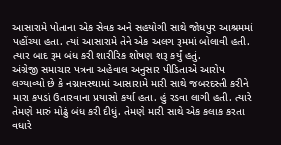આસારામે પોતાના એક સેવક અને સહયોગી સાથે જોધપુર આશ્રમમાં પહોંચ્યા હતા. ત્યાં આસારામે તેને એક અલગ રૂમમાં બોલાવી હતી. ત્યાર બાદ રૂમ બંધ કરી શારીરિક શોષણ શરૂ કર્યું હતું.
અંગ્રેજી સમાચાર પત્રના અહેવાલ અનુસાર પીડિતાએ આરોપ લગ્યાવ્યો છે કે નગ્નાવસ્થામાં આસારામે મારી સાથે જબરદસ્તી કરીને મારા કપડાં ઉતારવાના પ્રયાસો કર્યા હતા. હું રડવા લાગી હતી. ત્યારે તેમણે મારું મોઢું બંધ કરી દીધું. તેમણે મારી સાથે એક કલાક કરતા વધારે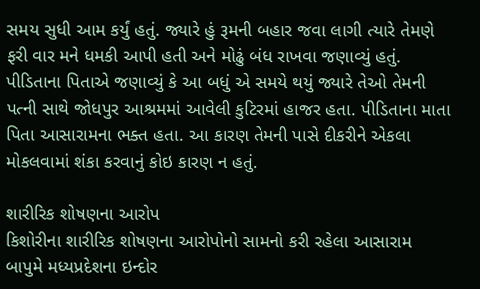સમય સુધી આમ કર્યું હતું. જ્યારે હું રૂમની બહાર જવા લાગી ત્યારે તેમણે ફરી વાર મને ધમકી આપી હતી અને મોઢું બંધ રાખવા જણાવ્યું હતું.
પીડિતાના પિતાએ જણાવ્યું કે આ બધું એ સમયે થયું જ્યારે તેઓ તેમની પત્ની સાથે જોધપુર આશ્રમમાં આવેલી કુટિરમાં હાજર હતા. પીડિતાના માતા પિતા આસારામના ભક્ત હતા. આ કારણ તેમની પાસે દીકરીને એકલા મોકલવામાં શંકા કરવાનું કોઇ કારણ ન હતું.

શારીરિક શોષણના આરોપ
કિશોરીના શારીરિક શોષણના આરોપોનો સામનો કરી રહેલા આસારામ બાપુમે મધ્યપ્રદેશના ઇન્દોર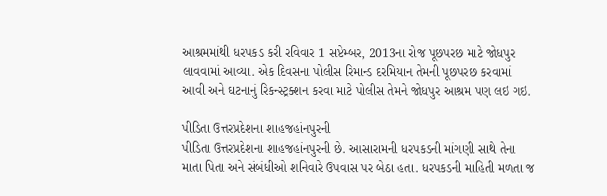આશ્રમમાંથી ધરપકડ કરી રવિવાર 1 સપ્ટેમ્બર, 2013ના રોજ પૂછપરછ માટે જોધપુર લાવવામાં આવ્યા. એક દિવસના પોલીસ રિમાન્ડ દરમિયાન તેમની પૂછપરછ કરવામાં આવી અને ઘટનાનું રિકન્સ્ટ્રક્શન કરવા માટે પોલીસ તેમને જોધપુર આશ્રમ પણ લઇ ગઇ.

પીડિતા ઉત્તરપ્રદેશના શાહજહાંનપુરની
પીડિતા ઉત્તરપ્રદેશના શાહજહાંનપુરની છે. આસારામની ધરપકડની માંગણી સાથે તેના માતા પિતા અને સંબંધીઓ શનિવારે ઉપવાસ પર બેઠા હતા. ધરપકડની માહિતી મળતા જ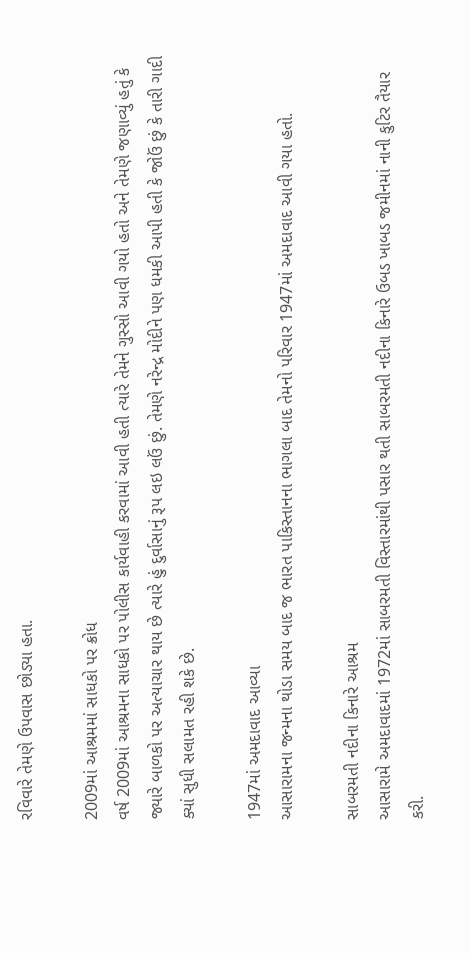રવિવારે તેમણે ઉપવાસ છોડ્યા હતા.

2009માં આશ્રમમાં સાધકો પર ક્રોધ
વર્ષ 2009માં આશ્રમના સાધકો પર પોલીસ કાર્યવાહી કરવામાં આવી હતી ત્યારે તેમને ગુસ્સો આવી ગયો હતો અને તેમણે જણાવ્યું હતું કે જ્યારે બાળકો પર અત્યાચાર થાય છે ત્યારે હું દુર્વાસાનું રૂપ લઇ લઉં છું. તેમણે નરેન્દ્ર મોદીને પણ ધમકી આપી હતી કે જોઉં છું કે તારી ગાદી ક્યાં સુધી સલામત રહી શકે છે.

1947માં અમદાવાદ આવ્યા
આસારામના જન્મના થોડા સમય બાદ જ ભારત પાકિસ્તાનના ભાગલા બાદ તેમનો પરિવાર 1947માં અમદાવાદ આવી ગયા હતો.

સાબરમતી નદીના કિનારે આશ્રમ
આસારામે અમદાવાદમાં 1972માં સાબરમતી વિસ્તારમાંથી પસાર થતી સાબરમતી નદીના કિનારે ઉબડ ખાબડ જમીનમાં નાની કુટિર તૈયાર કરી.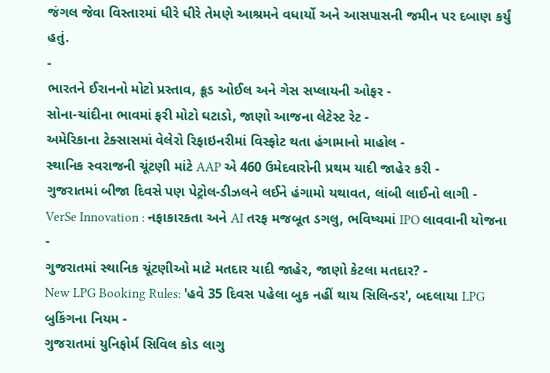જંગલ જેવા વિસ્તારમાં ધીરે ધીરે તેમણે આશ્રમને વધાર્યો અને આસપાસની જમીન પર દબાણ કર્યું હતું.
-
ભારતને ઈરાનનો મોટો પ્રસ્તાવ, ક્રૂડ ઓઈલ અને ગેસ સપ્લાયની ઓફર -
સોના-ચાંદીના ભાવમાં ફરી મોટો ઘટાડો, જાણો આજના લેટેસ્ટ રેટ -
અમેરિકાના ટેક્સાસમાં વેલેરો રિફાઇનરીમાં વિસ્ફોટ થતા હંગામાનો માહોલ -
સ્થાનિક સ્વરાજની ચૂંટણી માંટે AAP એ 460 ઉમેદવારોની પ્રથમ યાદી જાહેર કરી -
ગુજરાતમાં બીજા દિવસે પણ પેટ્રોલ-ડીઝલને લઈને હંગામો યથાવત, લાંબી લાઈનો લાગી -
VerSe Innovation : નફાકારકતા અને AI તરફ મજબૂત ડગલુ, ભવિષ્યમાં IPO લાવવાની યોજના -
ગુજરાતમાં સ્થાનિક ચૂંટણીઓ માટે મતદાર યાદી જાહેર, જાણો કેટલા મતદાર? -
New LPG Booking Rules: 'હવે 35 દિવસ પહેલા બુક નહીં થાય સિલિન્ડર', બદલાયા LPG બુકિંગના નિયમ -
ગુજરાતમાં યુનિફોર્મ સિવિલ કોડ લાગુ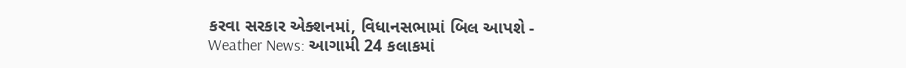કરવા સરકાર એક્શનમાં, વિધાનસભામાં બિલ આપશે -
Weather News: આગામી 24 કલાકમાં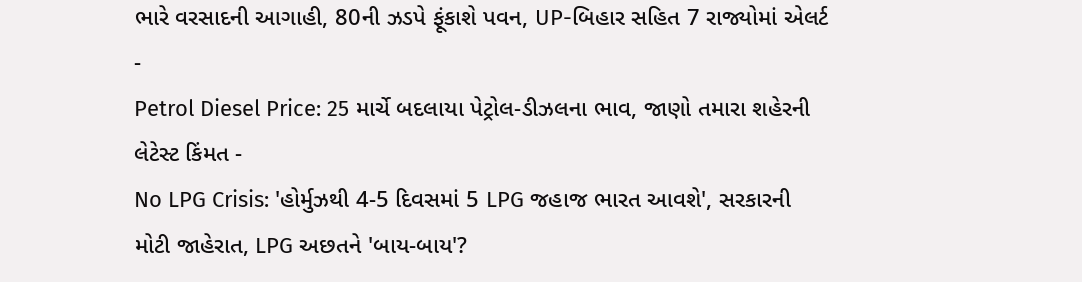ભારે વરસાદની આગાહી, 80ની ઝડપે ફૂંકાશે પવન, UP-બિહાર સહિત 7 રાજ્યોમાં એલર્ટ -
Petrol Diesel Price: 25 માર્ચે બદલાયા પેટ્રોલ-ડીઝલના ભાવ, જાણો તમારા શહેરની લેટેસ્ટ કિંમત -
No LPG Crisis: 'હોર્મુઝથી 4-5 દિવસમાં 5 LPG જહાજ ભારત આવશે', સરકારની મોટી જાહેરાત, LPG અછતને 'બાય-બાય'?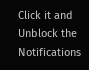Click it and Unblock the Notifications